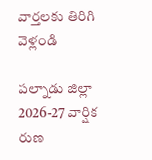వార్తలకు తిరిగి వెళ్లండి

పల్నాడు జిల్లా 2026-27 వార్షిక రుణ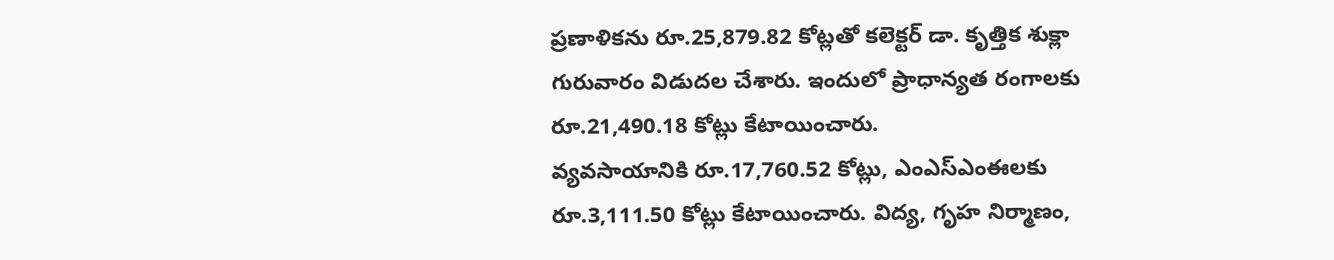ప్రణాళికను రూ.25,879.82 కోట్లతో కలెక్టర్ డా. కృత్తిక శుక్లా గురువారం విడుదల చేశారు. ఇందులో ప్రాధాన్యత రంగాలకు రూ.21,490.18 కోట్లు కేటాయించారు.
వ్యవసాయానికి రూ.17,760.52 కోట్లు, ఎంఎస్ఎంఈలకు రూ.3,111.50 కోట్లు కేటాయించారు. విద్య, గృహ నిర్మాణం,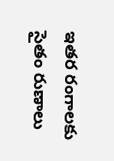ఇతర రంగాలకు సైతం రుణాలు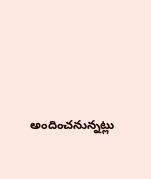అందించనున్నట్లు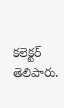కలెక్టర్ తెలిపారు.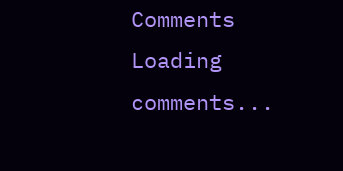Comments
Loading comments...